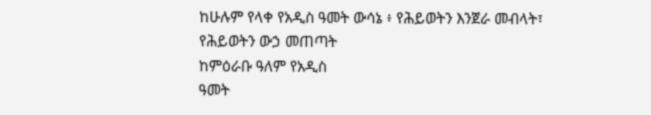ከሁሉም የላቀ የአዲስ ዓመት ውሳኔ ፥ የሕይወትን እንጀራ መብላት፣
የሕይወትን ውኃ መጠጣት
ከምዕራቡ ዓለም የአዲስ
ዓመት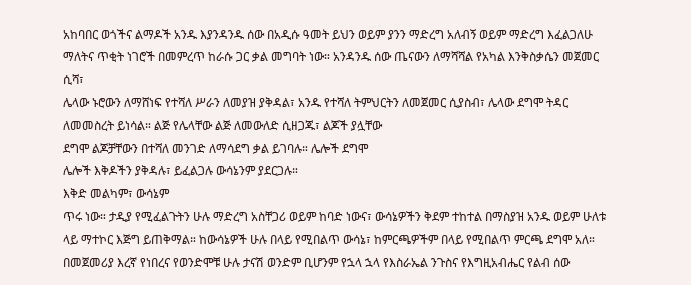አከባበር ወጎችና ልማዶች አንዱ እያንዳንዱ ሰው በአዲሱ ዓመት ይህን ወይም ያንን ማድረግ አለብኝ ወይም ማድረግ እፈልጋለሁ
ማለትና ጥቂት ነገሮች በመምረጥ ከራሱ ጋር ቃል መግባት ነው። አንዳንዱ ሰው ጤናውን ለማሻሻል የአካል እንቅስቃሴን መጀመር ሲሻ፣
ሌላው ኑሮውን ለማሸነፍ የተሻለ ሥራን ለመያዝ ያቅዳል፣ አንዱ የተሻለ ትምህርትን ለመጀመር ሲያስብ፣ ሌላው ደግሞ ትዳር ለመመስረት ይነሳል። ልጅ የሌላቸው ልጅ ለመውለድ ሲዘጋጁ፣ ልጆች ያሏቸው
ደግሞ ልጆቻቸውን በተሻለ መንገድ ለማሳደግ ቃል ይገባሉ። ሌሎች ደግሞ
ሌሎች እቅዶችን ያቅዳሉ፣ ይፈልጋሉ ውሳኔንም ያደርጋሉ።
እቅድ መልካም፣ ውሳኔም
ጥሩ ነው። ታዲያ የሚፈልጉትን ሁሉ ማድረግ አስቸጋሪ ወይም ከባድ ነውና፣ ውሳኔዎችን ቅደም ተከተል በማስያዝ አንዱ ወይም ሁለቱ
ላይ ማተኮር እጅግ ይጠቅማል። ከውሳኔዎች ሁሉ በላይ የሚበልጥ ውሳኔ፣ ከምርጫዎችም በላይ የሚበልጥ ምርጫ ደግሞ አለ። በመጀመሪያ እረኛ የነበረና የወንድሞቹ ሁሉ ታናሽ ወንድም ቢሆንም የኋላ ኋላ የእስራኤል ንጉስና የእግዚአብሔር የልብ ሰው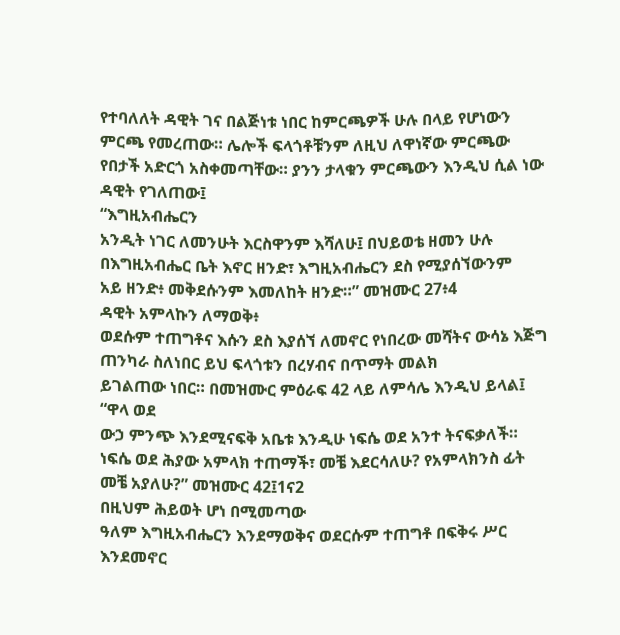የተባለለት ዳዊት ገና በልጅነቱ ነበር ከምርጫዎች ሁሉ በላይ የሆነውን ምርጫ የመረጠው። ሌሎች ፍላጎቶቹንም ለዚህ ለዋነኛው ምርጫው
የበታች አድርጎ አስቀመጣቸው። ያንን ታላቁን ምርጫውን እንዲህ ሲል ነው ዳዊት የገለጠው፤
“እግዚአብሔርን
አንዲት ነገር ለመንሁት እርስዋንም እሻለሁ፤ በህይወቴ ዘመን ሁሉ በእግዚአብሔር ቤት እኖር ዘንድ፣ እግዚአብሔርን ደስ የሚያሰኘውንም
አይ ዘንድ፥ መቅደሱንም እመለከት ዘንድ።” መዝሙር 27፥4
ዳዊት አምላኩን ለማወቅ፥
ወደሱም ተጠግቶና እሱን ደስ እያሰኘ ለመኖር የነበረው መሻትና ውሳኔ እጅግ ጠንካራ ስለነበር ይህ ፍላጎቱን በረሃብና በጥማት መልክ
ይገልጠው ነበር። በመዝሙር ምዕራፍ 42 ላይ ለምሳሌ እንዲህ ይላል፤
“ዋላ ወደ
ውኃ ምንጭ እንደሚናፍቅ አቤቱ እንዲሁ ነፍሴ ወደ አንተ ትናፍቃለች።
ነፍሴ ወደ ሕያው አምላክ ተጠማች፣ መቼ እደርሳለሁ? የአምላክንስ ፊት መቼ አያለሁ?” መዝሙር 42፤1ና2
በዚህም ሕይወት ሆነ በሚመጣው
ዓለም እግዚአብሔርን እንደማወቅና ወደርሱም ተጠግቶ በፍቅሩ ሥር እንደመኖር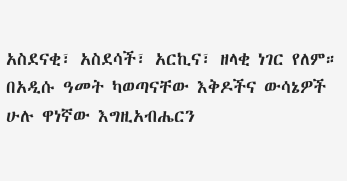አስደናቂ፣ አስደሳች፣ አርኪና፣ ዘላቂ ነገር የለም።
በአዲሱ ዓመት ካወጣናቸው እቅዶችና ውሳኔዎች ሁሉ ዋነኛው እግዚአብሔርን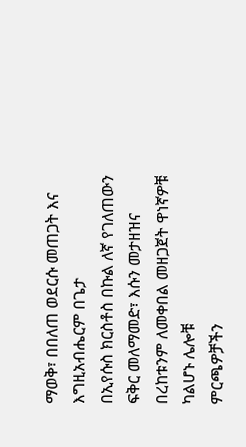ማወቅ፣ በበለጠ ወደርሱ መጠጋት እና እግዚአብሔርም በጌታ
በኢየሱስ ክርስቶስ በኩል ለኛ የገለጠውን ፍቅር መለማመድ፣ እሱን መታዘዝና በረከቱንም ለመቀበል መዘጋጀት ዋነኛዎቹ ካልሆኑ ሌሎቹ
ምርጫዎቻችን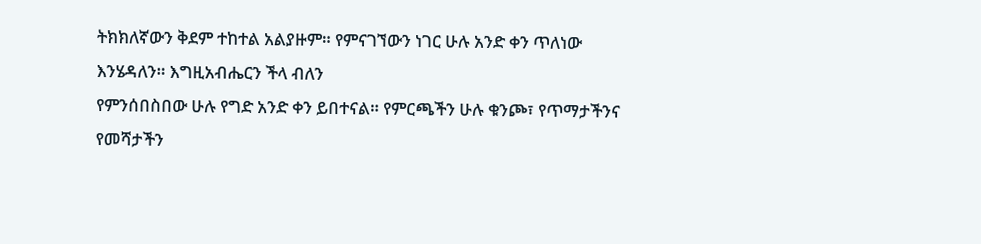ትክክለኛውን ቅደም ተከተል አልያዙም። የምናገኘውን ነገር ሁሉ አንድ ቀን ጥለነው እንሄዳለን። እግዚአብሔርን ችላ ብለን
የምንሰበስበው ሁሉ የግድ አንድ ቀን ይበተናል። የምርጫችን ሁሉ ቁንጮ፣ የጥማታችንና የመሻታችን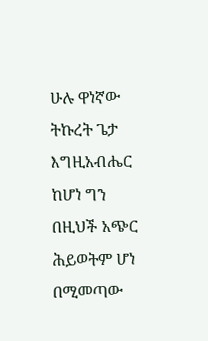ሁሉ ዋነኛው ትኩረት ጌታ እግዚአብሔር
ከሆነ ግን በዚህች አጭር ሕይወትም ሆነ በሚመጣው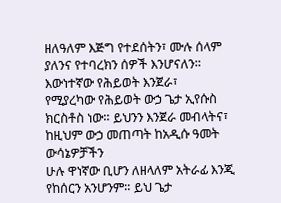ዘለዓለም እጅግ የተደሰትን፣ ሙሉ ሰላም ያለንና የተባረክን ሰዎች እንሆናለን።
እውነተኛው የሕይወት እንጀራ፣
የሚያረካው የሕይወት ውኃ ጌታ ኢየሱስ ክርስቶስ ነው። ይህንን እንጀራ መብላትና፣ ከዚህም ውኃ መጠጣት ከአዲሱ ዓመት ውሳኔዎቻችን
ሁሉ ዋነኛው ቢሆን ለዘላለም አትራፊ እንጂ የከሰርን አንሆንም። ይህ ጌታ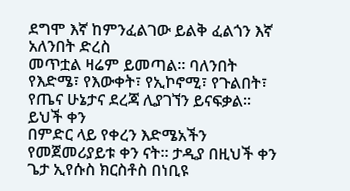ደግሞ እኛ ከምንፈልገው ይልቅ ፈልጎን እኛ አለንበት ድረስ
መጥቷል ዛሬም ይመጣል። ባለንበት የእድሜ፣ የእውቀት፣ የኢኮኖሚ፣ የጉልበት፣ የጤና ሁኔታና ደረጃ ሊያገኘን ይናፍቃል። ይህች ቀን
በምድር ላይ የቀረን እድሜአችን የመጀመሪያይቱ ቀን ናት። ታዲያ በዚህች ቀን ጌታ ኢየሱስ ክርስቶስ በነቢዩ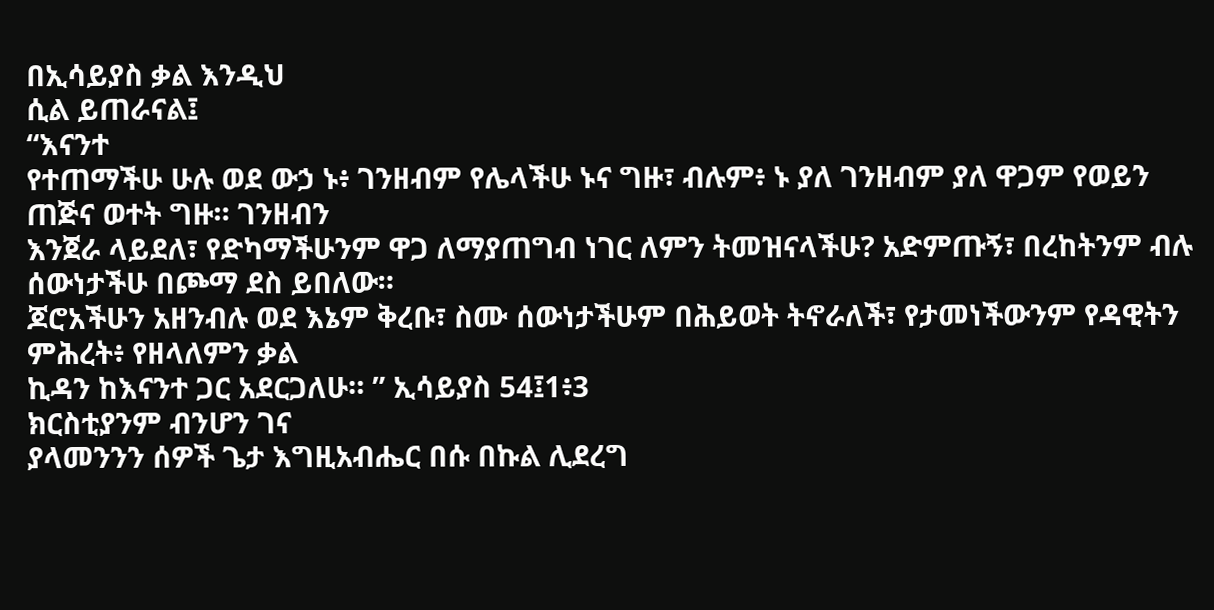በኢሳይያስ ቃል እንዲህ
ሲል ይጠራናል፤
“እናንተ
የተጠማችሁ ሁሉ ወደ ውኃ ኑ፥ ገንዘብም የሌላችሁ ኑና ግዙ፣ ብሉም፥ ኑ ያለ ገንዘብም ያለ ዋጋም የወይን ጠጅና ወተት ግዙ። ገንዘብን
እንጀራ ላይደለ፣ የድካማችሁንም ዋጋ ለማያጠግብ ነገር ለምን ትመዝናላችሁ? አድምጡኝ፣ በረከትንም ብሉ ሰውነታችሁ በጮማ ደስ ይበለው።
ጆሮአችሁን አዘንብሉ ወደ እኔም ቅረቡ፣ ስሙ ሰውነታችሁም በሕይወት ትኖራለች፣ የታመነችውንም የዳዊትን ምሕረት፥ የዘላለምን ቃል
ኪዳን ከእናንተ ጋር አደርጋለሁ። ” ኢሳይያስ 54፤1፥3
ክርስቲያንም ብንሆን ገና
ያላመንንን ሰዎች ጌታ እግዚአብሔር በሱ በኩል ሊደረግ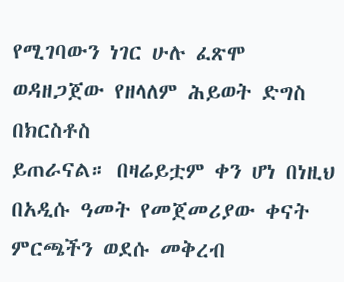የሚገባውን ነገር ሁሉ ፈጽሞ ወዳዘጋጀው የዘላለም ሕይወት ድግስ በክርስቶስ
ይጠራናል። በዛሬይቷም ቀን ሆነ በነዚህ በአዲሱ ዓመት የመጀመሪያው ቀናት ምርጫችን ወደሱ መቅረብ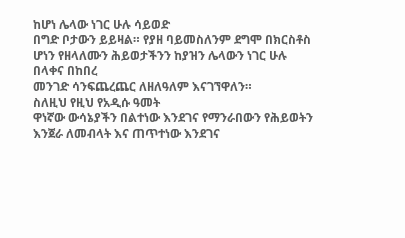ከሆነ ሌላው ነገር ሁሉ ሳይወድ
በግድ ቦታውን ይይዛል። የያዘ ባይመስለንም ደግሞ በክርስቶስ ሆነን የዘላለሙን ሕይወታችንን ከያዝን ሌላውን ነገር ሁሉ በላቀና በከበረ
መንገድ ሳንፍጨረጨር ለዘለዓለም እናገኘዋለን።
ስለዚህ የዚህ የአዲሱ ዓመት
ዋነኛው ውሳኔያችን በልተነው እንደገና የማንራበውን የሕይወትን እንጀራ ለመብላት እና ጠጥተነው እንደገና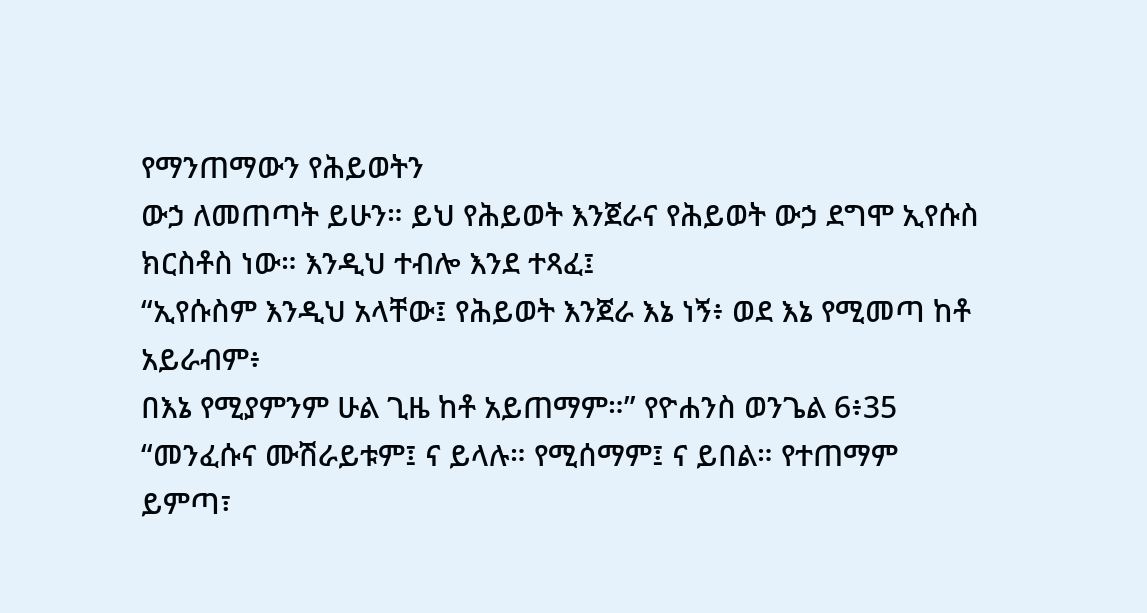የማንጠማውን የሕይወትን
ውኃ ለመጠጣት ይሁን። ይህ የሕይወት እንጀራና የሕይወት ውኃ ደግሞ ኢየሱስ ክርስቶስ ነው። እንዲህ ተብሎ እንደ ተጻፈ፤
“ኢየሱስም እንዲህ አላቸው፤ የሕይወት እንጀራ እኔ ነኝ፥ ወደ እኔ የሚመጣ ከቶ አይራብም፥
በእኔ የሚያምንም ሁል ጊዜ ከቶ አይጠማም።” የዮሐንስ ወንጌል 6፥35
“መንፈሱና ሙሽራይቱም፤ ና ይላሉ። የሚሰማም፤ ና ይበል። የተጠማም ይምጣ፣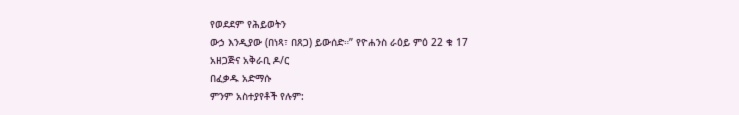የወደደም የሕይወትን
ውኃ እንዲያው (በነጻ፣ በጸጋ) ይውሰድ።” የዮሐንስ ራዕይ ምዕ 22 ቁ 17
አዘጋጅና አቅራቢ ዶ/ር
በፈቃዱ አድማሱ
ምንም አስተያየቶች የሉም: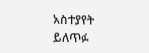አስተያየት ይለጥፉ